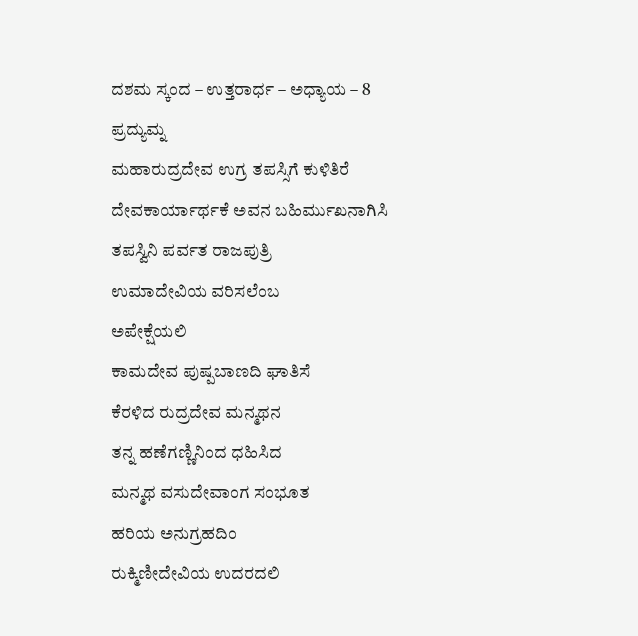ದಶಮ ಸ್ಕಂದ – ಉತ್ತರಾರ್ಧ – ಅಧ್ಯಾಯ – 8
ಪ್ರದ್ಯುಮ್ನ
ಮಹಾರುದ್ರದೇವ ಉಗ್ರ ತಪಸ್ಸಿಗೆ ಕುಳಿತಿರೆ
ದೇವಕಾರ್ಯಾರ್ಥಕೆ ಅವನ ಬಹಿರ್ಮುಖನಾಗಿಸಿ
ತಪಸ್ವಿನಿ ಪರ್ವತ ರಾಜಪುತ್ರಿ
ಉಮಾದೇವಿಯ ವರಿಸಲೆಂಬ
ಅಪೇಕ್ಷೆಯಲಿ
ಕಾಮದೇವ ಪುಷ್ಪಬಾಣದಿ ಘಾತಿಸೆ
ಕೆರಳಿದ ರುದ್ರದೇವ ಮನ್ಮಥನ
ತನ್ನ ಹಣೆಗಣ್ಣಿನಿಂದ ಧಹಿಸಿದ
ಮನ್ಮಥ ವಸುದೇವಾಂಗ ಸಂಭೂತ
ಹರಿಯ ಅನುಗ್ರಹದಿಂ
ರುಕ್ಮಿಣೀದೇವಿಯ ಉದರದಲಿ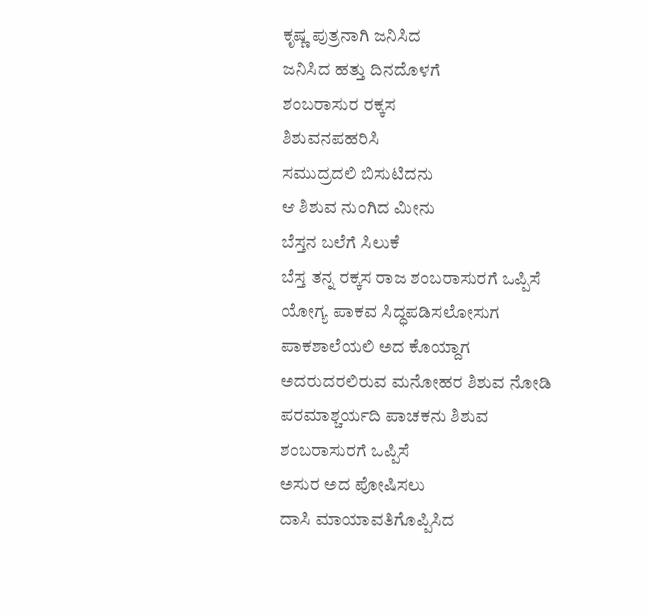ಕೃಷ್ಣ ಪುತ್ರನಾಗಿ ಜನಿಸಿದ
ಜನಿಸಿದ ಹತ್ತು ದಿನದೊಳಗೆ
ಶಂಬರಾಸುರ ರಕ್ಕಸ
ಶಿಶುವನಪಹರಿಸಿ
ಸಮುದ್ರದಲಿ ಬಿಸುಟಿದನು
ಆ ಶಿಶುವ ನುಂಗಿದ ಮೀನು
ಬೆಸ್ತನ ಬಲೆಗೆ ಸಿಲುಕೆ
ಬೆಸ್ತ ತನ್ನ ರಕ್ಕಸ ರಾಜ ಶಂಬರಾಸುರಗೆ ಒಪ್ಪಿಸೆ
ಯೋಗ್ಯ ಪಾಕವ ಸಿದ್ಧಪಡಿಸಲೋಸುಗ
ಪಾಕಶಾಲೆಯಲಿ ಅದ ಕೊಯ್ದಾಗ
ಅದರುದರಲಿರುವ ಮನೋಹರ ಶಿಶುವ ನೋಡಿ
ಪರಮಾಶ್ಚರ್ಯದಿ ಪಾಚಕನು ಶಿಶುವ
ಶಂಬರಾಸುರಗೆ ಒಪ್ಪಿಸೆ
ಅಸುರ ಅದ ಪೋಷಿಸಲು
ದಾಸಿ ಮಾಯಾವತಿಗೊಪ್ಪಿಸಿದ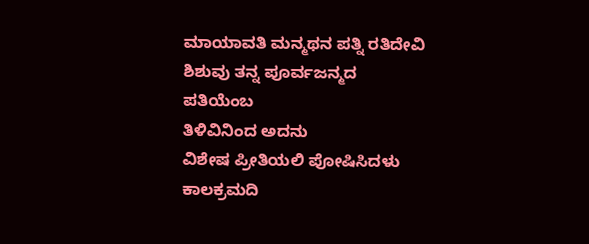ಮಾಯಾವತಿ ಮನ್ಮಥನ ಪತ್ನಿ ರತಿದೇವಿ
ಶಿಶುವು ತನ್ನ ಪೂರ್ವಜನ್ಮದ ಪತಿಯೆಂಬ
ತಿಳಿವಿನಿಂದ ಅದನು
ವಿಶೇಷ ಪ್ರೀತಿಯಲಿ ಪೋಷಿಸಿದಳು
ಕಾಲಕ್ರಮದಿ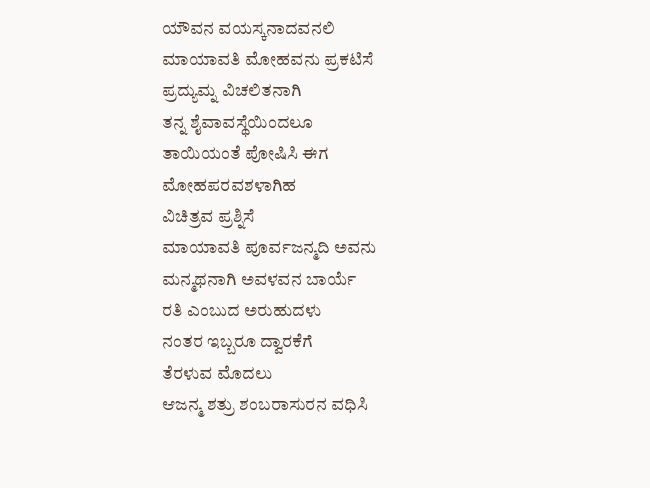ಯೌವನ ವಯಸ್ಕನಾದವನಲಿ
ಮಾಯಾವತಿ ಮೋಹವನು ಪ್ರಕಟಿಸೆ
ಪ್ರದ್ಯುಮ್ನ ವಿಚಲಿತನಾಗಿ
ತನ್ನ ಶೈವಾವಸ್ಥೆಯಿಂದಲೂ
ತಾಯಿಯಂತೆ ಪೋಷಿಸಿ ಈಗ
ಮೋಹಪರವಶಳಾಗಿಹ
ವಿಚಿತ್ರವ ಪ್ರಶ್ನಿಸೆ
ಮಾಯಾವತಿ ಪೂರ್ವಜನ್ಮದಿ ಅವನು
ಮನ್ಮಥನಾಗಿ ಅವಳವನ ಬಾರ್ಯೆ
ರತಿ ಎಂಬುದ ಅರುಹುದಳು
ನಂತರ ಇಬ್ಬರೂ ದ್ವಾರಕೆಗೆ
ತೆರಳುವ ಮೊದಲು
ಆಜನ್ಮ ಶತ್ರು ಶಂಬರಾಸುರನ ವಧಿಸಿ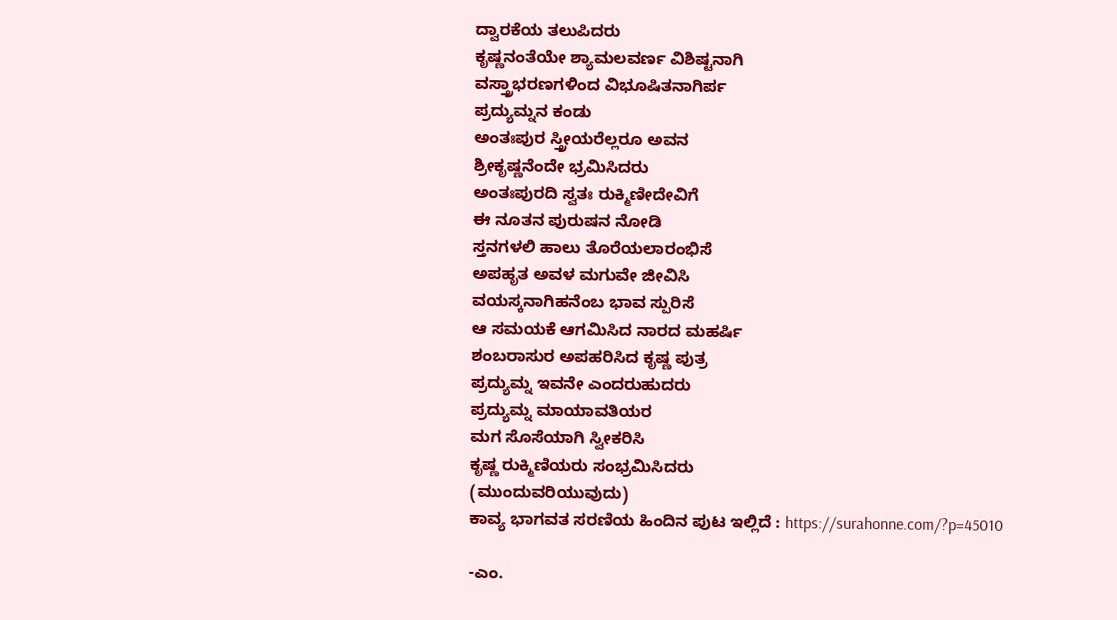ದ್ವಾರಕೆಯ ತಲುಪಿದರು
ಕೃಷ್ಣನಂತೆಯೇ ಶ್ಯಾಮಲವರ್ಣ ವಿಶಿಷ್ಟನಾಗಿ
ವಸ್ತ್ರಾಭರಣಗಳಿಂದ ವಿಭೂಷಿತನಾಗಿರ್ಪ
ಪ್ರದ್ಯುಮ್ನನ ಕಂಡು
ಅಂತಃಪುರ ಸ್ತ್ರೀಯರೆಲ್ಲರೂ ಅವನ
ಶ್ರೀಕೃಷ್ಣನೆಂದೇ ಭ್ರಮಿಸಿದರು
ಅಂತಃಪುರದಿ ಸ್ವತಃ ರುಕ್ಮಿಣೀದೇವಿಗೆ
ಈ ನೂತನ ಪುರುಷನ ನೋಡಿ
ಸ್ತನಗಳಲಿ ಹಾಲು ತೊರೆಯಲಾರಂಭಿಸೆ
ಅಪಹೃತ ಅವಳ ಮಗುವೇ ಜೀವಿಸಿ
ವಯಸ್ಕನಾಗಿಹನೆಂಬ ಭಾವ ಸ್ಪುರಿಸೆ
ಆ ಸಮಯಕೆ ಆಗಮಿಸಿದ ನಾರದ ಮಹರ್ಷಿ
ಶಂಬರಾಸುರ ಅಪಹರಿಸಿದ ಕೃಷ್ಣ ಪುತ್ರ
ಪ್ರದ್ಯುಮ್ನ ಇವನೇ ಎಂದರುಹುದರು
ಪ್ರದ್ಯುಮ್ನ ಮಾಯಾವತಿಯರ
ಮಗ ಸೊಸೆಯಾಗಿ ಸ್ವೀಕರಿಸಿ
ಕೃಷ್ಣ ರುಕ್ಮಿಣಿಯರು ಸಂಭ್ರಮಿಸಿದರು
(ಮುಂದುವರಿಯುವುದು)
ಕಾವ್ಯ ಭಾಗವತ ಸರಣಿಯ ಹಿಂದಿನ ಪುಟ ಇಲ್ಲಿದೆ : https://surahonne.com/?p=45010

-ಎಂ.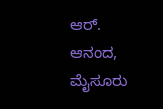ಆರ್. ಆನಂದ, ಮೈಸೂರು